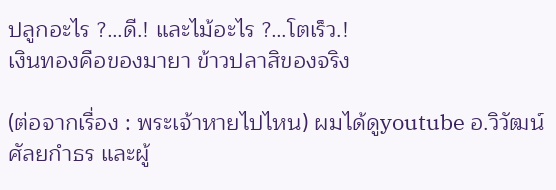ปลูกอะไร ?…ดี.! และไม้อะไร ?…โตเร็ว.!
เงินทองคือของมายา ข้าวปลาสิของจริง

(ต่อจากเรื่อง : พระเจ้าหายไปไหน) ผมได้ดูyoutube อ.วิวัฒน์ ศัลยกำธร และผู้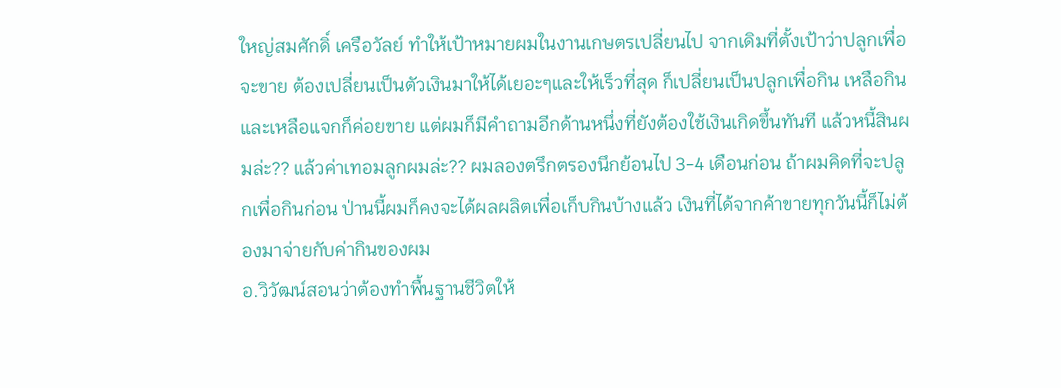ใหญ่สมศักดิ์ เครือวัลย์ ทำให้เป้าหมายผมในงานเกษตรเปลี่ยนไป จากเดิมที่ตั้งเป้าว่าปลูกเพื่อจะขาย ต้องเปลี่ยนเป็นตัวเงินมาให้ได้เยอะๆและให้เร็วที่สุด ก็เปลี่ยนเป็นปลูกเพื่อกิน เหลือกินและเหลือแจกก็ค่อยขาย แต่ผมก็มีคำถามอีกด้านหนึ่งที่ยังต้องใช้เงินเกิดขึ้นทันที แล้วหนี้สินผมล่ะ?? แล้วค่าเทอมลูกผมล่ะ?? ผมลองตรึกตรองนึกย้อนไป 3-4 เดือนก่อน ถ้าผมคิดที่จะปลูกเพื่อกินก่อน ป่านนี้ผมก็คงจะได้ผลผลิตเพื่อเก็บกินบ้างแล้ว เงินที่ได้จากค้าขายทุกวันนี้ก็ไม่ต้องมาจ่ายกับค่ากินของผม
อ.วิวัฒน์สอนว่าต้องทำพื้นฐานชีวิตให้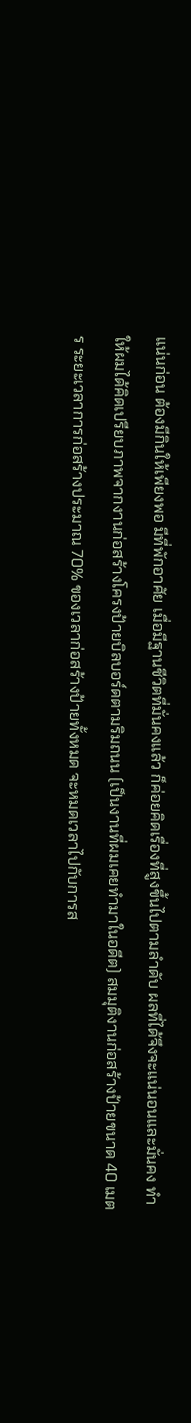แน่นก่อน ต้องมีกินให้เพียงพอ มีที่พักอาศัย เมื่อมีฐานชีวิตที่มั่นคงแล้ว ก็ค่อยคิดเรื่องที่สูงขึ้นไปตามลำดับ ผลที่ได้จึงจะแน่นอนและมั่นคง ทำให้ผมได้คิดเปรียบภาพจากงานก่อสร้างโครงป้ายบิลบอร์ดตามริมถนน (เป็นงานที่ผมเคยทำมาในอดีต) สมมุติงานก่อสร้างป้ายขนาด 40 เมตร ระยะเวลาการก่อสร้างประมาณ 70% ของเวลาก่อสร้างป้ายทั้งหมด จะหมดเวลาไปกับการส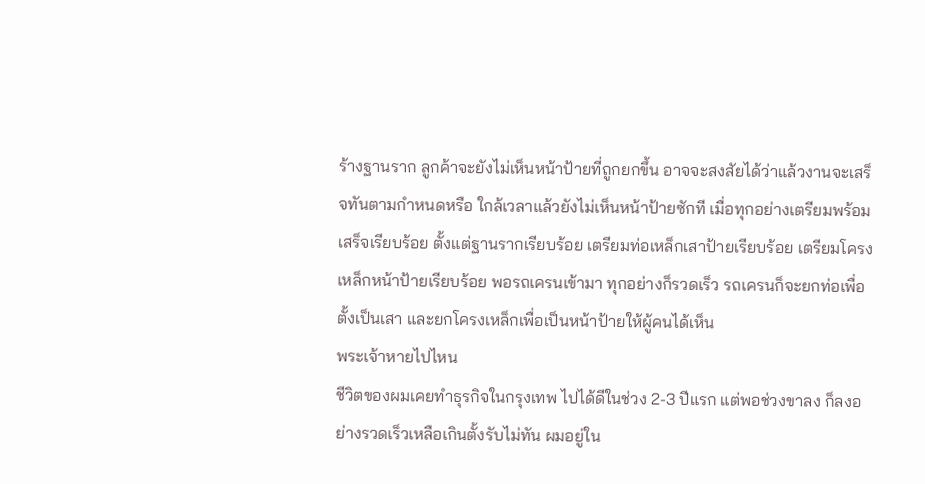ร้างฐานราก ลูกค้าจะยังไม่เห็นหน้าป้ายที่ถูกยกขึ้น อาจจะสงสัยได้ว่าแล้วงานจะเสร็จทันตามกำหนดหรือ ใกล้เวลาแล้วยังไม่เห็นหน้าป้ายซักที เมื่อทุกอย่างเตรียมพร้อมเสร็จเรียบร้อย ตั้งแต่ฐานรากเรียบร้อย เตรียมท่อเหล็กเสาป้ายเรียบร้อย เตรียมโครงเหล็กหน้าป้ายเรียบร้อย พอรถเครนเข้ามา ทุกอย่างก็รวดเร็ว รถเครนก็จะยกท่อเพื่อตั้งเป็นเสา และยกโครงเหล็กเพื่อเป็นหน้าป้ายให้ผู้คนได้เห็น
พระเจ้าหายไปไหน
ชีวิตของผมเคยทำธุรกิจในกรุงเทพ ไปได้ดีในช่วง 2-3 ปีแรก แต่พอช่วงขาลง ก็ลงอย่างรวดเร็วเหลือเกินตั้งรับไม่ทัน ผมอยู่ใน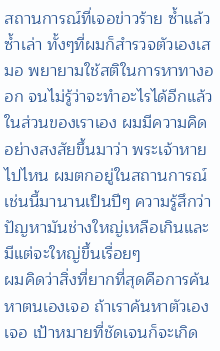สถานการณ์ที่เจอข่าวร้าย ซ้ำแล้วซ้ำเล่า ทั้งๆที่ผมก็สำรวจตัวเองเสมอ พยายามใช้สติในการหาทางออก จนไม่รู้ว่าจะทำอะไรได้อีกแล้วในส่วนของเราเอง ผมมีความคิดอย่างสงสัยขึ้นมาว่า พระเจ้าหายไปไหน ผมตกอยู่ในสถานการณ์เช่นนี้มานานเป็นปีๆ ความรู้สึกว่าปัญหามันช่างใหญ่เหลือเกินและมีแต่จะใหญ่ขึ้นเรื่อยๆ
ผมคิดว่าสิ่งที่ยากที่สุดคือการค้นหาตนเองเจอ ถ้าเราค้นหาตัวเองเจอ เป้าหมายที่ชัดเจนก็จะเกิด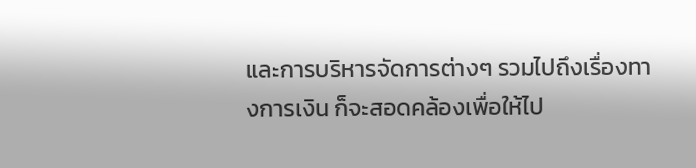และการบริหารจัดการต่างๆ รวมไปถึงเรื่องทางการเงิน ก็จะสอดคล้องเพื่อให้ไป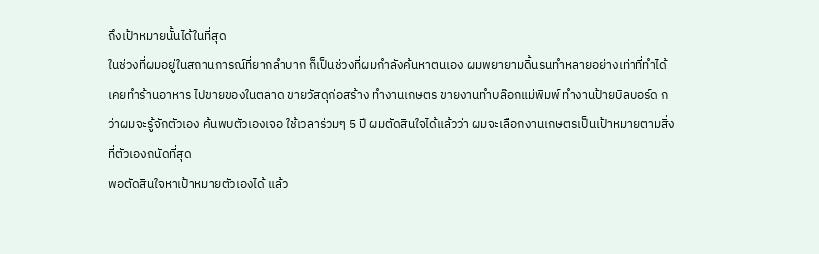ถึงเป้าหมายนั้นได้ในที่สุด
ในช่วงที่ผมอยู่ในสถานการณ์ที่ยากลำบาก ก็เป็นช่วงที่ผมกำลังค้นหาตนเอง ผมพยายามดิ้นรนทำหลายอย่างเท่าที่ทำได้ เคยทำร้านอาหาร ไปขายของในตลาด ขายวัสดุก่อสร้าง ทำงานเกษตร ขายงานทำบล๊อกแม่พิมพ์ ทำงานป้ายบิลบอร์ด กว่าผมจะรู้จักตัวเอง ค้นพบตัวเองเจอ ใช้เวลาร่วมๆ 5 ปี ผมตัดสินใจได้แล้วว่า ผมจะเลือกงานเกษตรเป็นเป้าหมายตามสิ่งที่ตัวเองถนัดที่สุด
พอตัดสินใจหาเป้าหมายตัวเองได้ แล้ว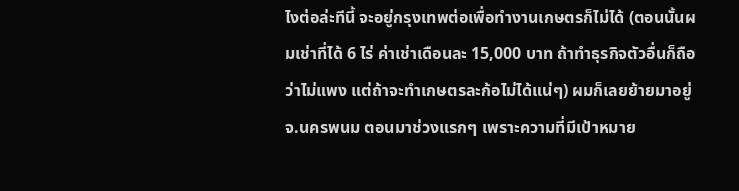ไงต่อล่ะทีนี้ จะอยู่กรุงเทพต่อเพื่อทำงานเกษตรก็ไม่ได้ (ตอนนั้นผมเช่าที่ได้ 6 ไร่ ค่าเช่าเดือนละ 15,000 บาท ถ้าทำธุรกิจตัวอื่นก็ถือว่าไม่แพง แต่ถ้าจะทำเกษตรละก้อไม่ได้แน่ๆ) ผมก็เลยย้ายมาอยู่ จ.นครพนม ตอนมาช่วงแรกๆ เพราะความที่มีเป้าหมาย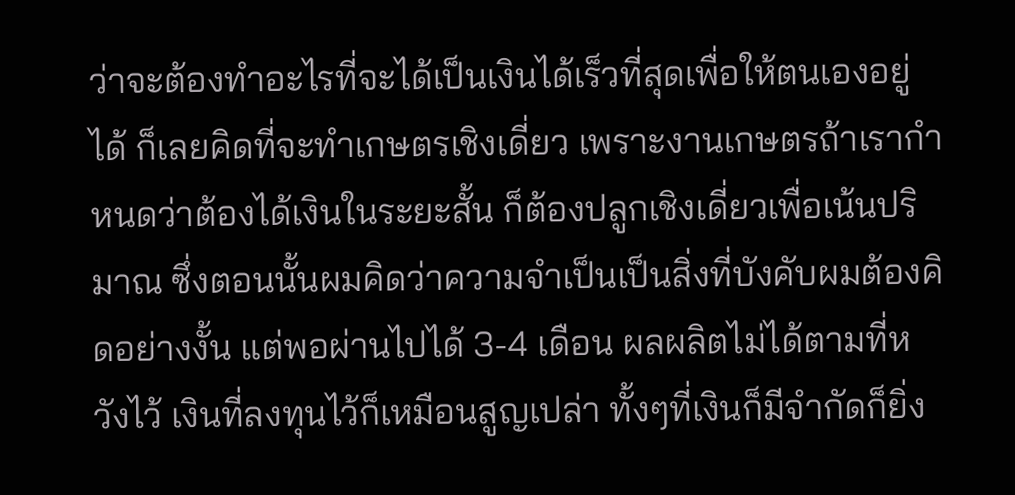ว่าจะต้องทำอะไรที่จะได้เป็นเงินได้เร็วที่สุดเพื่อให้ตนเองอยู่ได้ ก็เลยคิดที่จะทำเกษตรเชิงเดี่ยว เพราะงานเกษตรถ้าเรากำหนดว่าต้องได้เงินในระยะสั้น ก็ต้องปลูกเชิงเดี่ยวเพื่อเน้นปริมาณ ซึ่งตอนนั้นผมคิดว่าความจำเป็นเป็นสิ่งที่บังคับผมต้องคิดอย่างงั้น แต่พอผ่านไปได้ 3-4 เดือน ผลผลิตไม่ได้ตามที่หวังไว้ เงินที่ลงทุนไว้ก็เหมือนสูญเปล่า ทั้งๆที่เงินก็มีจำกัดก็ยิ่ง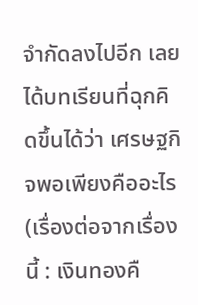จำกัดลงไปอีก เลยได้บทเรียนที่ฉุกคิดขึ้นได้ว่า เศรษฐกิจพอเพียงคืออะไร (เรื่องต่อจากเรื่องนี้ : เงินทองคื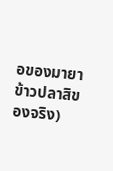อของมายา ข้าวปลาสิของจริง)